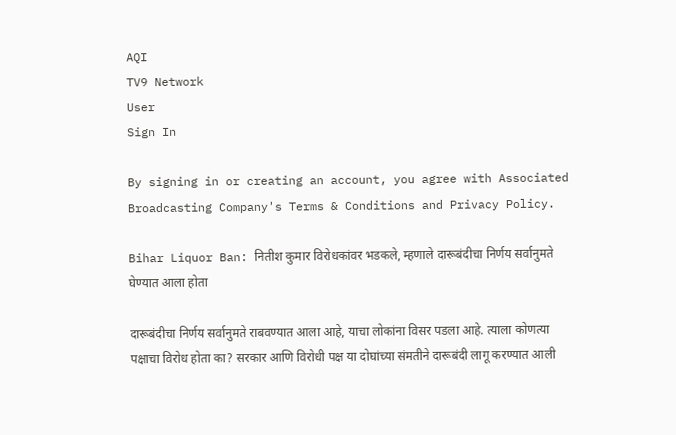AQI
TV9 Network
User
Sign In

By signing in or creating an account, you agree with Associated Broadcasting Company's Terms & Conditions and Privacy Policy.

Bihar Liquor Ban: नितीश कुमार विरोधकांवर भडकले, म्हणाले दारूबंदीचा निर्णय सर्वानुमते घेण्यात आला होता

दारूबंदीचा निर्णय सर्वानुमते राबवण्यात आला आहे, याचा लोकांना विसर पडला आहे. त्याला कोणत्या पक्षाचा विरोध होता का? सरकार आणि विरोधी पक्ष या दोघांच्या संमतीने दारूबंदी लागू करण्यात आली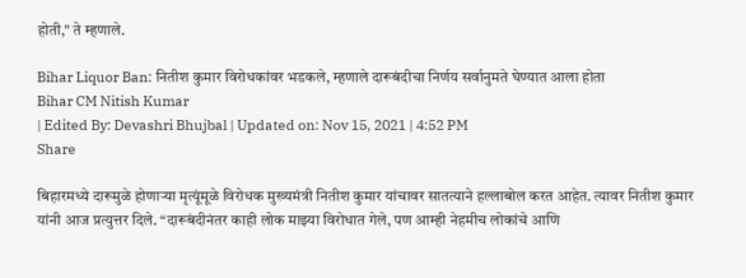होती," ते म्हणाले.

Bihar Liquor Ban: नितीश कुमार विरोधकांवर भडकले, म्हणाले दारूबंदीचा निर्णय सर्वानुमते घेण्यात आला होता
Bihar CM Nitish Kumar
| Edited By: Devashri Bhujbal | Updated on: Nov 15, 2021 | 4:52 PM
Share

बिहारमध्ये दारूमुळे होणाऱ्या मृत्यूंमूळे विरोधक मुख्यमंत्री नितीश कुमार यांचावर सातत्याने हल्लाबोल करत आहेत. त्यावर नितीश कुमार यांनी आज प्रत्युत्तर दिले. “दारूबंदीनंतर काही लोक माझ्या विरोधात गेले, पण आम्ही नेहमीच लोकांचे आणि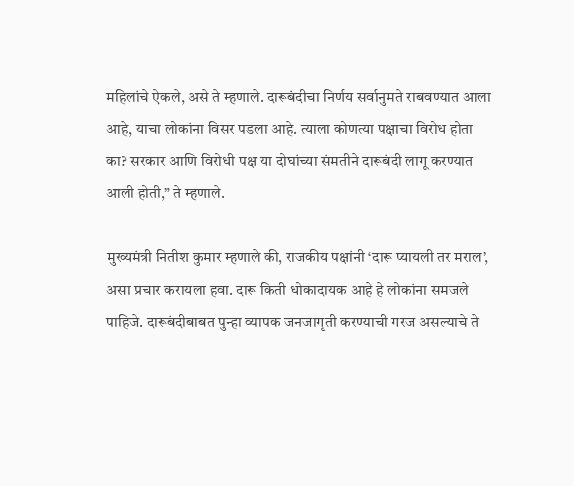महिलांचे ऐकले, असे ते म्हणाले. दारूबंदीचा निर्णय सर्वानुमते राबवण्यात आला आहे, याचा लोकांना विसर पडला आहे. त्याला कोणत्या पक्षाचा विरोध होता का? सरकार आणि विरोधी पक्ष या दोघांच्या संमतीने दारूबंदी लागू करण्यात आली होती,” ते म्हणाले.

मुख्यमंत्री नितीश कुमार म्हणाले की, राजकीय पक्षांनी ‘दारू प्यायली तर मराल’, असा प्रचार करायला हवा. दारू किती धोकादायक आहे हे लोकांना समजले पाहिजे. दारूबंदीबाबत पुन्हा व्यापक जनजागृती करण्याची गरज असल्याचे ते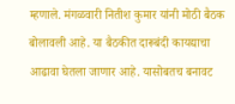म्हणाले. मंगळवारी नितीश कुमार यांनी मोठी बैठक बोलावली आहे. या बैठकीत दारूबंदी कायद्याचा आढावा घेतला जाणार आहे. यासोबतच बनावट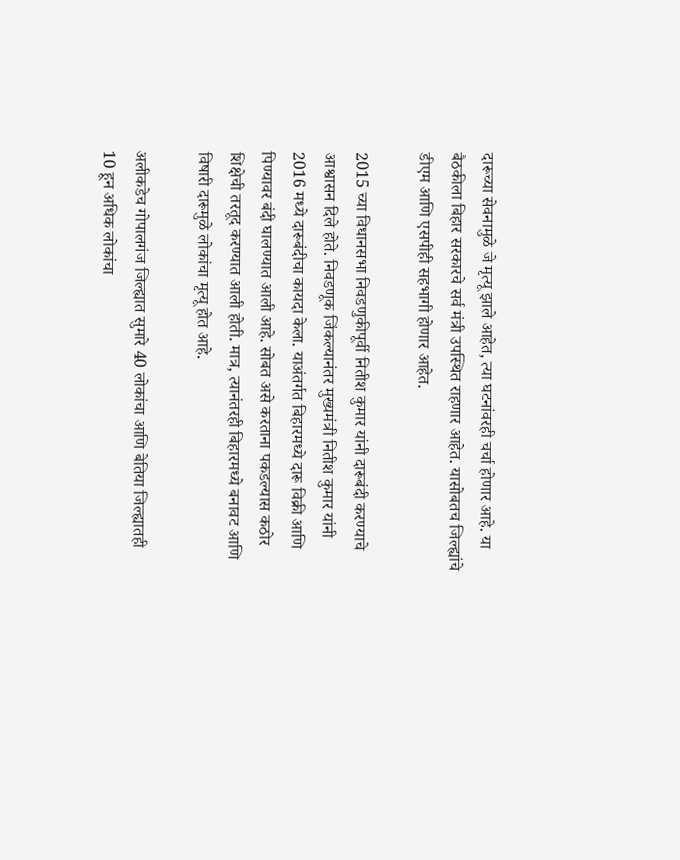दारूच्या सेवनामुळे जे मृत्यू झाले आहेत, त्या घटनांवरही चर्चा होणार आहे. या बैठकीला बिहार सरकारचे सर्व मंत्री उपस्थित राहणार आहेत. यासोबतच जिल्ह्यांचे डीएम आणि एसपीही सहभागी होणार आहेत.

2015 च्या विधानसभा निवडणुकीपूर्वी नितीश कुमार यांनी दारूबंदी करण्याचे आश्वासन दिले होते. निवडणूक जिंकल्यानंतर मुख्यमंत्री नितीश कुमार यांनी 2016 मध्ये दारूबंदीचा कायदा केला. याअंतर्गत बिहारमध्ये दारू विक्री आणि पिण्यावर बंदी घालण्यात आली आहे. सोबत असे करताना पकडल्यास कठोर शिक्षेची तरतूद करण्यात आली होती. मात्र, त्यानंतरही बिहारमध्ये बनावट आणि विषारी दारूमुळे लोकांचा मृत्यू होत आहे.

अलीकडेच गोपालगंज जिल्ह्यात सुमारे 40 लोकांचा आणि बेतिया जिल्ह्यातही 10 हून अधिक लोकांचा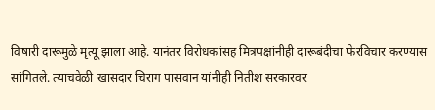विषारी दारूमुळे मृत्यू झाला आहे. यानंतर विरोधकांसह मित्रपक्षांनीही दारूबंदीचा फेरविचार करण्यास सांगितले. त्याचवेळी खासदार चिराग पासवान यांनीही नितीश सरकारवर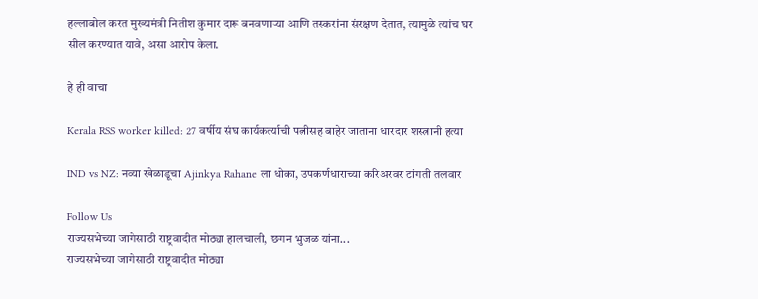हल्लाबोल करत मुख्यमंत्री नितीश कुमार दारू बनवणाऱ्या आणि तस्करांना संरक्षण देतात, त्यामुळे त्यांच घर सील करण्यात यावे, असा आरोप केला.

हे ही वाचा

Kerala RSS worker killed: 27 वर्षीय संघ कार्यकर्त्याची पत्नीसह बाहेर जाताना धारदार शस्त्रानी हत्या

IND vs NZ: नव्या खेळाडूचा Ajinkya Rahane ला धोका, उपकर्णधाराच्या करिअरवर टांगती तलवार

Follow Us
राज्यसभेच्या जागेसाठी राष्ट्रवादीत मोठ्या हालचाली, छगन भुजळ यांना...
राज्यसभेच्या जागेसाठी राष्ट्रवादीत मोठ्या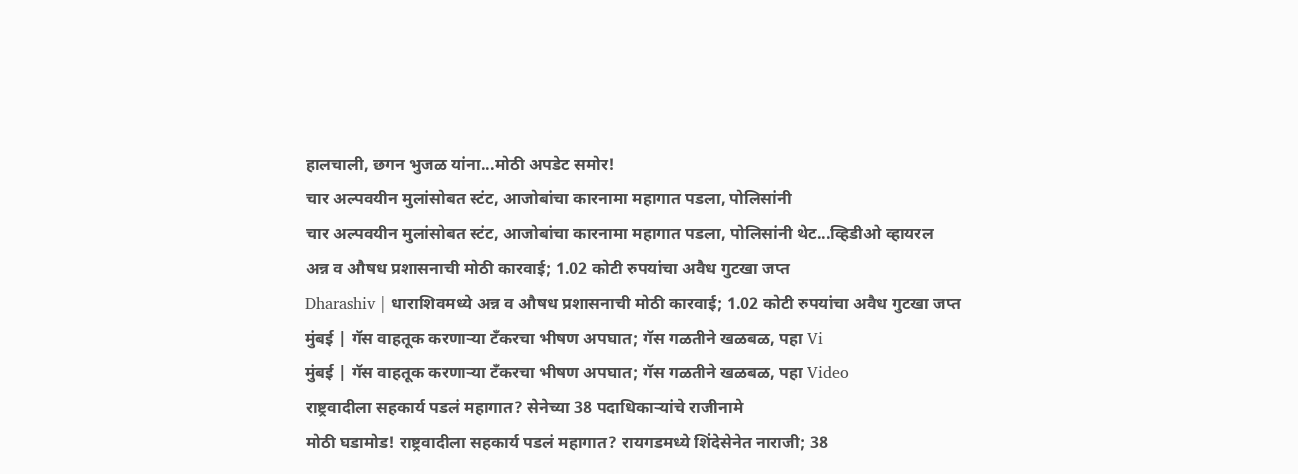हालचाली, छगन भुजळ यांना...मोठी अपडेट समोर!
चार अल्पवयीन मुलांसोबत स्टंट, आजोबांचा कारनामा महागात पडला, पोलिसांनी
चार अल्पवयीन मुलांसोबत स्टंट, आजोबांचा कारनामा महागात पडला, पोलिसांनी थेट...व्हिडीओ व्हायरल
अन्न व औषध प्रशासनाची मोठी कारवाई; 1.02 कोटी रुपयांचा अवैध गुटखा जप्त
Dharashiv | धाराशिवमध्ये अन्न व औषध प्रशासनाची मोठी कारवाई; 1.02 कोटी रुपयांचा अवैध गुटखा जप्त
मुंबई | गॅस वाहतूक करणाऱ्या टँकरचा भीषण अपघात; गॅस गळतीने खळबळ, पहा Vi
मुंबई | गॅस वाहतूक करणाऱ्या टँकरचा भीषण अपघात; गॅस गळतीने खळबळ, पहा Video
राष्ट्रवादीला सहकार्य पडलं महागात? सेनेच्या 38 पदाधिकाऱ्यांचे राजीनामे
मोठी घडामोड! राष्ट्रवादीला सहकार्य पडलं महागात? रायगडमध्ये शिंदेसेनेत नाराजी; 38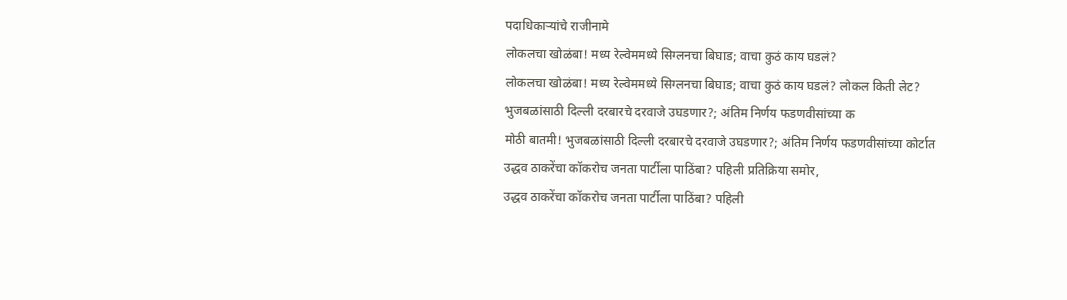पदाधिकाऱ्यांचे राजीनामे
लोकलचा खोळंबा! मध्य रेल्वेममध्ये सिग्लनचा बिघाड; वाचा कुठं काय घडलं?
लोकलचा खोळंबा! मध्य रेल्वेममध्ये सिग्लनचा बिघाड; वाचा कुठं काय घडलं? लोकल किती लेट?
भुजबळांसाठी दिल्ली दरबारचे दरवाजे उघडणार?; अंतिम निर्णय फडणवीसांच्या क
मोठी बातमी! भुजबळांसाठी दिल्ली दरबारचे दरवाजे उघडणार?; अंतिम निर्णय फडणवीसांच्या कोर्टात
उद्धव ठाकरेंचा कॉकरोच जनता पार्टीला पाठिंबा? पहिली प्रतिक्रिया समोर,
उद्धव ठाकरेंचा कॉकरोच जनता पार्टीला पाठिंबा? पहिली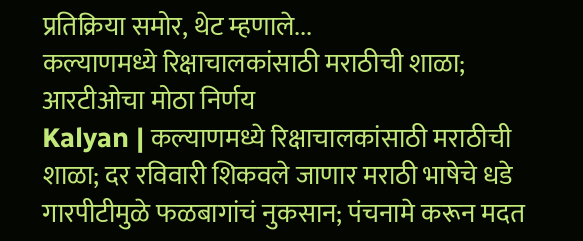प्रतिक्रिया समोर, थेट म्हणाले...
कल्याणमध्ये रिक्षाचालकांसाठी मराठीची शाळा; आरटीओचा मोठा निर्णय
Kalyan | कल्याणमध्ये रिक्षाचालकांसाठी मराठीची शाळा; दर रविवारी शिकवले जाणार मराठी भाषेचे धडे
गारपीटीमुळे फळबागांचं नुकसान; पंचनामे करून मदत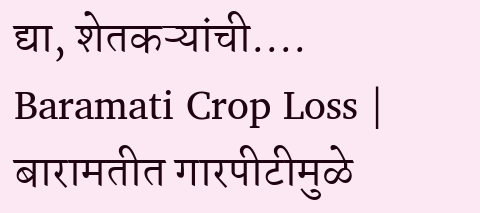द्या, शेतकऱ्यांची....
Baramati Crop Loss | बारामतीत गारपीटीमुळे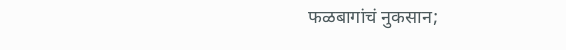फळबागांचं नुकसान;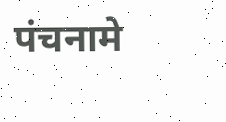पंचनामे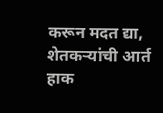करून मदत द्या, शेतकऱ्यांची आर्त हाक